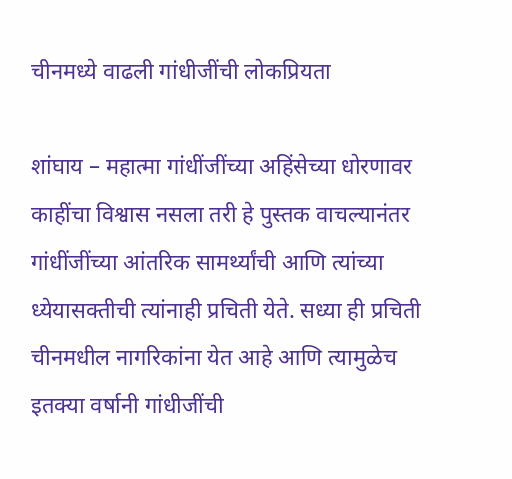चीनमध्ये वाढली गांधीजींची लोकप्रियता

शांघाय – महात्मा गांधींजींच्या अहिंसेच्या धोरणावर काहींचा विश्वास नसला तरी हे पुस्तक वाचल्यानंतर गांधींजींच्या आंतरिक सामर्थ्यांची आणि त्यांच्या ध्येयासक्तीची त्यांनाही प्रचिती येते. सध्या ही प्रचिती चीनमधील नागरिकांना येत आहे आणि त्यामुळेच इतक्या वर्षानी गांधीजींची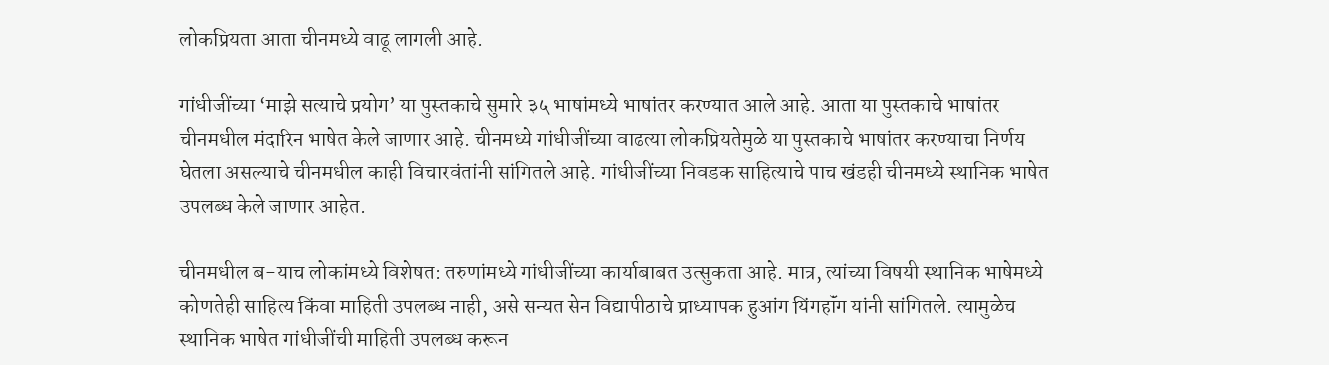लोकप्रियता आता चीनमध्ये वाढू लागली आहे.

गांधीजींच्या ‘माझे सत्याचे प्रयोग’ या पुस्तकाचे सुमारे ३५ भाषांमध्ये भाषांतर करण्यात आले आहे. आता या पुस्तकाचे भाषांतर चीनमधील मंदारिन भाषेत केले जाणार आहे. चीनमध्ये गांधीजींच्या वाढत्या लोकप्रियतेमुळे या पुस्तकाचे भाषांतर करण्याचा निर्णय घेतला असल्याचे चीनमधील काही विचारवंतांनी सांगितले आहे. गांधीजींच्या निवडक साहित्याचे पाच खंडही चीनमध्ये स्थानिक भाषेत उपलब्ध केले जाणार आहेत.

चीनमधील ब-याच लोकांमध्ये विशेषत: तरुणांमध्ये गांधीजींच्या कार्याबाबत उत्सुकता आहे. मात्र, त्यांच्या विषयी स्थानिक भाषेमध्ये कोणतेही साहित्य किंवा माहिती उपलब्ध नाही, असे सन्यत सेन विद्यापीठाचे प्राध्यापक हुआंग यिंगहॉंग यांनी सांगितले. त्यामुळेच स्थानिक भाषेत गांधीजींची माहिती उपलब्ध करून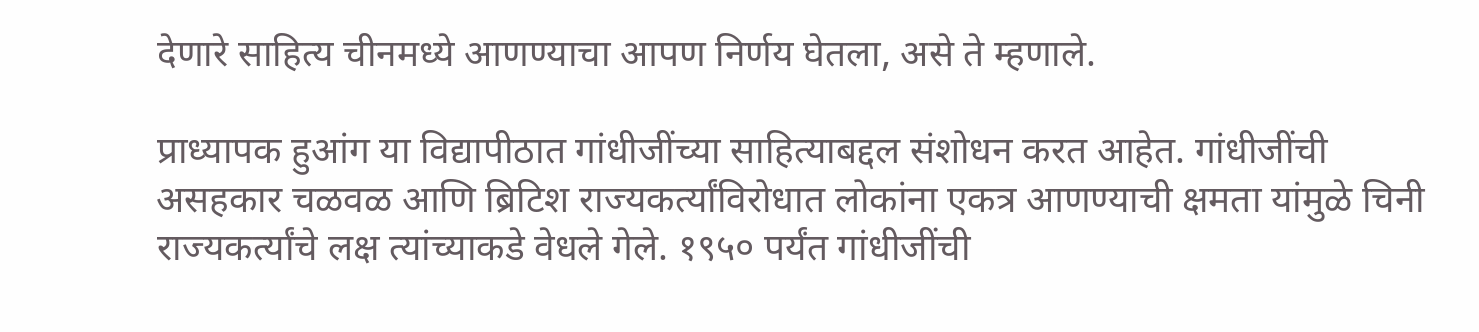देणारे साहित्य चीनमध्ये आणण्याचा आपण निर्णय घेतला, असे ते म्हणाले.

प्राध्यापक हुआंग या विद्यापीठात गांधीजींच्या साहित्याबद्दल संशोधन करत आहेत. गांधीजींची असहकार चळवळ आणि ब्रिटिश राज्यकर्त्यांविरोधात लोकांना एकत्र आणण्याची क्षमता यांमुळे चिनी राज्यकर्त्यांचे लक्ष त्यांच्याकडे वेधले गेले. १९५० पर्यंत गांधीजींची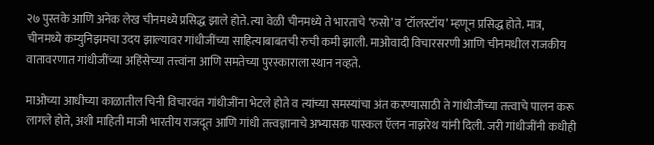२७ पुस्तके आणि अनेक लेख चीनमध्ये प्रसिद्ध झाले होते. त्या वेळी चीनमध्ये ते भारताचे ‘रुसो’ व ‘टॉलस्टॉय’ म्हणून प्रसिद्ध होते. मात्र, चीनमध्ये कम्युनिझमचा उदय झाल्यावर गांधीजींच्या साहित्याबाबतची रुची कमी झाली. माओवादी विचारसरणी आणि चीनमधील राजकीय वातावरणात गांधीजींच्या अहिंसेच्या तत्त्वांना आणि समतेच्या पुरस्काराला स्थान नव्हते.

माओच्या आधीच्या काळातील चिनी विचारवंत गांधीजींना भेटले होते व त्यांच्या समस्यांचा अंत करण्यासाठी ते गांधीजींच्या तत्त्वाचे पालन करू लागले होते, अशी माहिती माजी भारतीय राजदूत आणि गांधी तत्त्वज्ञानाचे अभ्यासक पास्कल ऍलन नाझरेथ यांनी दिली. जरी गांधीजींनी कधीही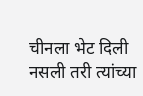चीनला भेट दिली नसली तरी त्यांच्या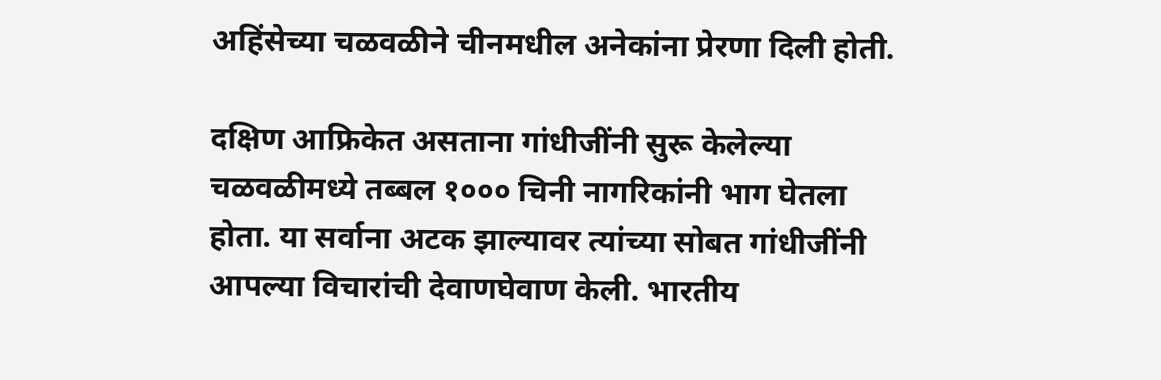अहिंसेच्या चळवळीने चीनमधील अनेकांना प्रेरणा दिली होती.

दक्षिण आफ्रिकेत असताना गांधीजींनी सुरू केलेल्या चळवळीमध्ये तब्बल १००० चिनी नागरिकांनी भाग घेतला होता. या सर्वाना अटक झाल्यावर त्यांच्या सोबत गांधीजींनी आपल्या विचारांची देवाणघेवाण केली. भारतीय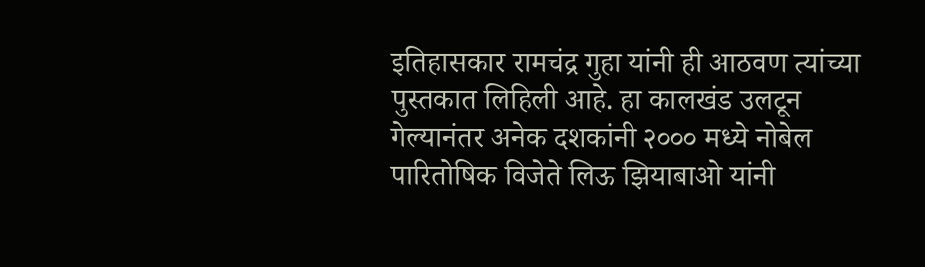इतिहासकार रामचंद्र गुहा यांनी ही आठवण त्यांच्या पुस्तकात लिहिली आहे. हा कालखंड उलटून गेल्यानंतर अनेक दशकांनी २००० मध्ये नोबेल पारितोषिक विजेते लिऊ झियाबाओ यांनी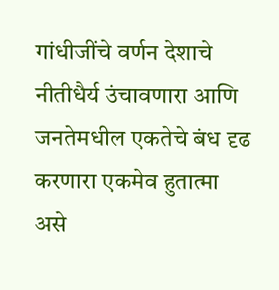गांधीजींचे वर्णन देशाचे नीतीधैर्य उंचावणारा आणि जनतेमधील एकतेचे बंध दृढ करणारा एकमेव हुतात्मा असे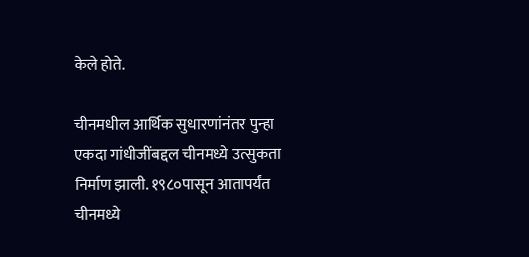केले होते.

चीनमधील आर्थिक सुधारणांनंतर पुन्हा एकदा गांधीजींबद्दल चीनमध्ये उत्सुकता निर्माण झाली. १९८०पासून आतापर्यंत चीनमध्ये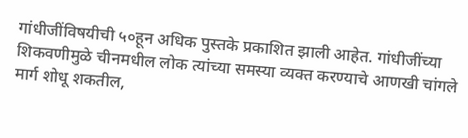गांधीजींविषयीची ५०हून अधिक पुस्तके प्रकाशित झाली आहेत. गांधीजींच्या शिकवणीमुळे चीनमधील लोक त्यांच्या समस्या व्यक्त करण्याचे आणखी चांगले मार्ग शोधू शकतील,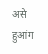असे हुआंग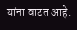यांना वाटत आहे.